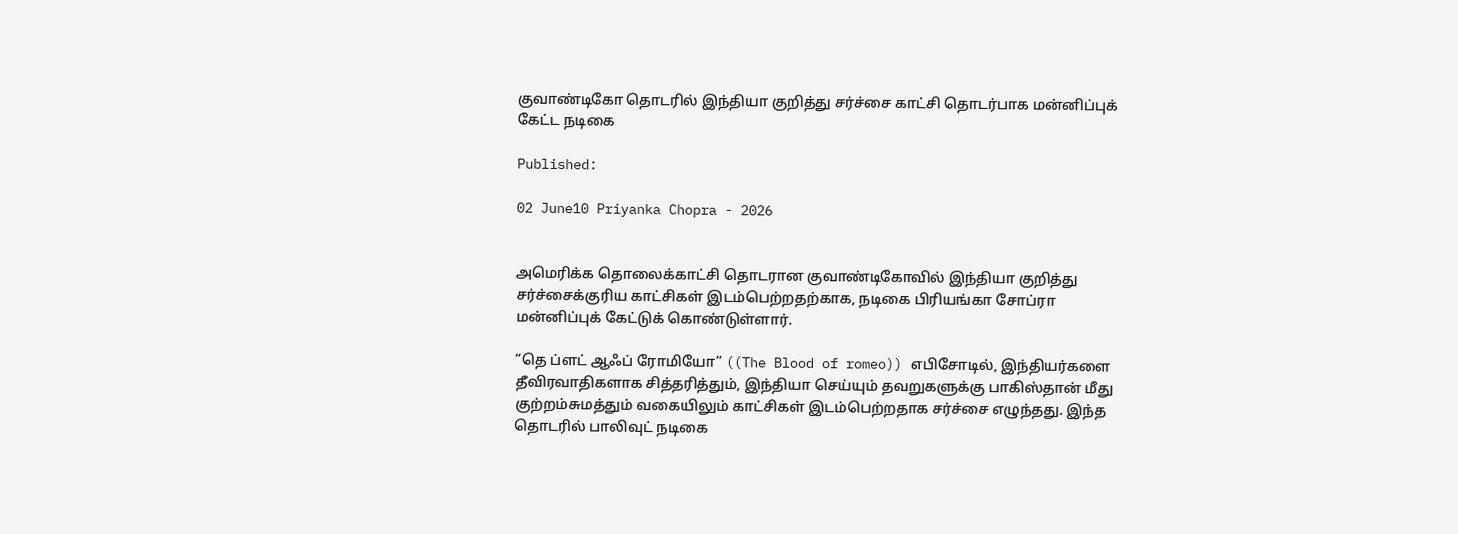குவாண்டிகோ தொடரில் இந்தியா குறித்து சர்ச்சை காட்சி தொடர்பாக மன்னிப்புக் கேட்ட நடிகை

Published:

02 June10 Priyanka Chopra - 2026


அமெரிக்க தொலைக்காட்சி தொடரான குவாண்டிகோவில் இந்தியா குறித்து சர்ச்சைக்குரிய காட்சிகள் இடம்பெற்றதற்காக, நடிகை பிரியங்கா சோப்ரா மன்னிப்புக் கேட்டுக் கொண்டுள்ளார்.

“தெ ப்ளட் ஆஃப் ரோமியோ” ((The Blood of romeo)) எபிசோடில், இந்தியர்களை தீவிரவாதிகளாக சித்தரித்தும், இந்தியா செய்யும் தவறுகளுக்கு பாகிஸ்தான் மீது குற்றம்சுமத்தும் வகையிலும் காட்சிகள் இடம்பெற்றதாக சர்ச்சை எழுந்தது. இந்த தொடரில் பாலிவுட் நடிகை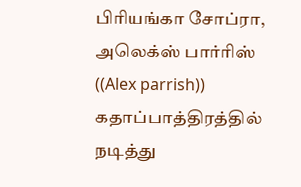பிரியங்கா சோப்ரா, அலெக்ஸ் பார்ரிஸ் ((Alex parrish)) கதாப்பாத்திரத்தில் நடித்து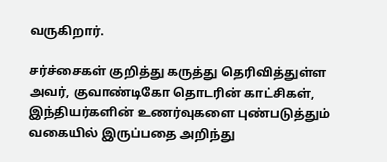வருகிறார்.

சர்ச்சைகள் குறித்து கருத்து தெரிவித்துள்ள அவர், குவாண்டிகோ தொடரின் காட்சிகள், இந்தியர்களின் உணர்வுகளை புண்படுத்தும் வகையில் இருப்பதை அறிந்து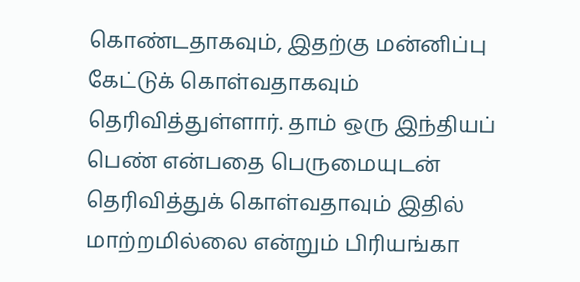கொண்டதாகவும், இதற்கு மன்னிப்பு கேட்டுக் கொள்வதாகவும் தெரிவித்துள்ளார். தாம் ஒரு இந்தியப் பெண் என்பதை பெருமையுடன் தெரிவித்துக் கொள்வதாவும் இதில் மாற்றமில்லை என்றும் பிரியங்கா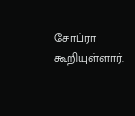சோப்ரா கூறியுள்ளார்.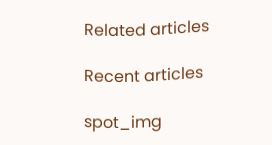Related articles

Recent articles

spot_img